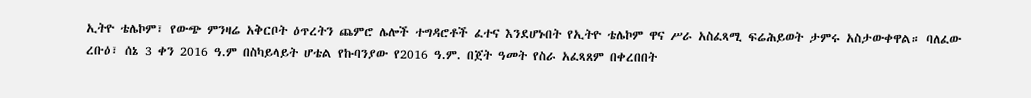ኢትዮ ቴሌኮም፣ የውጭ ምንዛሬ አቅርቦት ዕጥረትን ጨምሮ ሌሎች ተግዳሮቶች ፈተና እንደሆኑበት የኢትዮ ቴሌኮም ዋና ሥራ አስፈጻሚ ፍሬሕይወት ታምሩ አስታውቀዋል። ባለፈው ረቡዕ፣ ሰኔ 3 ቀን 2016 ዓ.ም በስካይላይት ሆቴል የኩባንያው የ2016 ዓ.ም. በጀት ዓመት የስራ አፈጻጸም በቀረበበት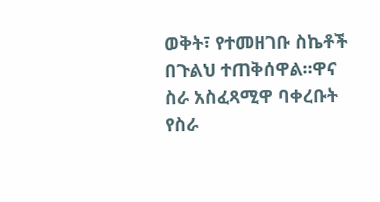ወቅት፣ የተመዘገቡ ስኬቶች በጉልህ ተጠቅሰዋል።ዋና ስራ አስፈጻሚዋ ባቀረቡት የስራ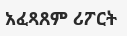አፈጻጸም ሪፖርት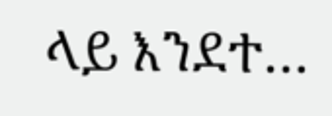ላይ እንደተ…